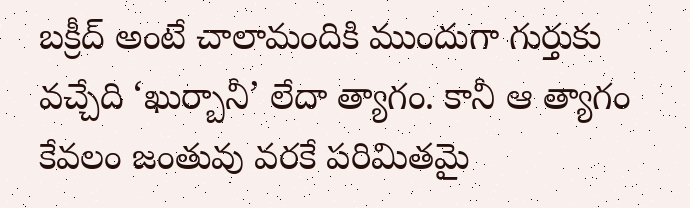బక్రీద్ అంటే చాలామందికి ముందుగా గుర్తుకు వచ్చేది ‘ఖుర్బానీ’ లేదా త్యాగం. కానీ ఆ త్యాగం కేవలం జంతువు వరకే పరిమితమై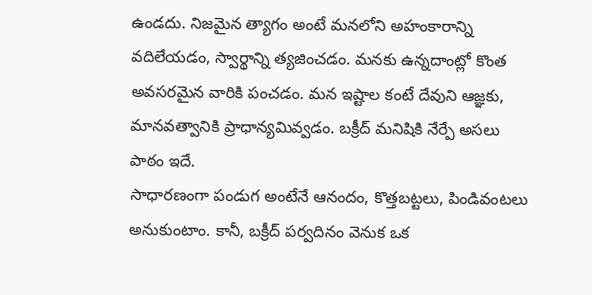ఉండదు. నిజమైన త్యాగం అంటే మనలోని అహంకారాన్ని వదిలేయడం, స్వార్థాన్ని త్యజించడం. మనకు ఉన్నదాంట్లో కొంత అవసరమైన వారికి పంచడం. మన ఇష్టాల కంటే దేవుని ఆజ్ఞకు, మానవత్వానికి ప్రాధాన్యమివ్వడం. బక్రీద్ మనిషికి నేర్పే అసలు పాఠం ఇదే.
సాధారణంగా పండుగ అంటేనే ఆనందం, కొత్తబట్టలు, పిండివంటలు అనుకుంటాం. కానీ, బక్రీద్ పర్వదినం వెనుక ఒక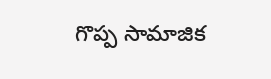గొప్ప సామాజిక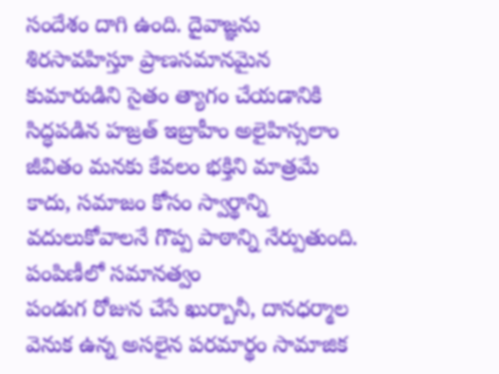సందేశం దాగి ఉంది. దైవాజ్ఞను శిరసావహిస్తూ ప్రాణసమానమైన కుమారుడిని సైతం త్యాగం చేయడానికి సిద్ధపడిన హజ్రత్ ఇబ్రాహీం అలైహిస్సలాం జీవితం మనకు కేవలం భక్తిని మాత్రమే కాదు, సమాజం కోసం స్వార్థాన్ని వదులుకోవాలనే గొప్ప పాఠాన్ని నేర్పుతుంది.
పంపిణీలో సమానత్వం
పండుగ రోజున చేసే ఖుర్బానీ, దానధర్మాల వెనుక ఉన్న అసలైన పరమార్థం సామాజిక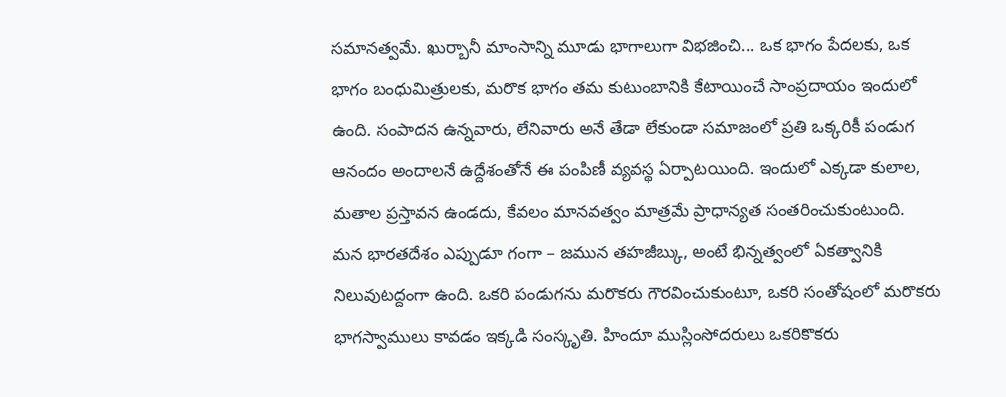సమానత్వమే. ఖుర్బానీ మాంసాన్ని మూడు భాగాలుగా విభజించి... ఒక భాగం పేదలకు, ఒక భాగం బంధుమిత్రులకు, మరొక భాగం తమ కుటుంబానికి కేటాయించే సాంప్రదాయం ఇందులో ఉంది. సంపాదన ఉన్నవారు, లేనివారు అనే తేడా లేకుండా సమాజంలో ప్రతి ఒక్కరికీ పండుగ ఆనందం అందాలనే ఉద్దేశంతోనే ఈ పంపిణీ వ్యవస్థ ఏర్పాటయింది. ఇందులో ఎక్కడా కులాల, మతాల ప్రస్తావన ఉండదు, కేవలం మానవత్వం మాత్రమే ప్రాధాన్యత సంతరించుకుంటుంది.
మన భారతదేశం ఎప్పుడూ గంగా – జమున తహజీబ్కు, అంటే భిన్నత్వంలో ఏకత్వానికి నిలువుటద్దంగా ఉంది. ఒకరి పండుగను మరొకరు గౌరవించుకుంటూ, ఒకరి సంతోషంలో మరొకరు భాగస్వాములు కావడం ఇక్కడి సంస్కృతి. హిందూ ముస్లింసోదరులు ఒకరికొకరు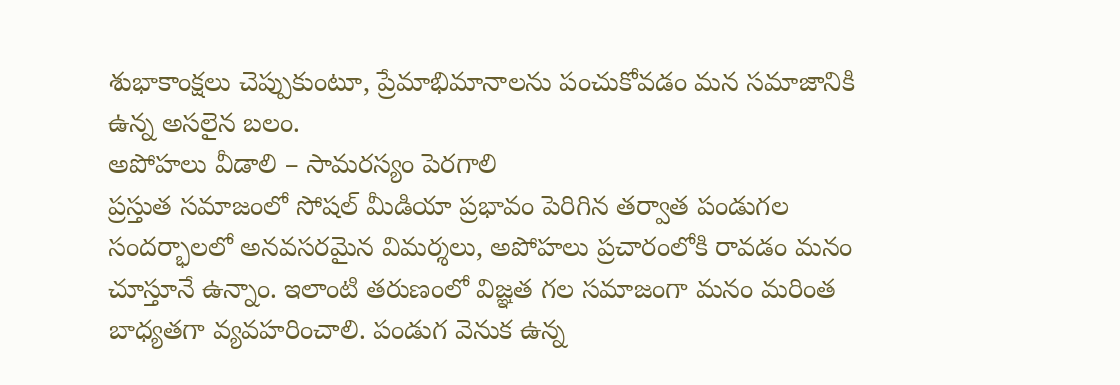శుభాకాంక్షలు చెప్పుకుంటూ, ప్రేమాభిమానాలను పంచుకోవడం మన సమాజానికి ఉన్న అసలైన బలం.
అపోహలు వీడాలి – సామరస్యం పెరగాలి
ప్రస్తుత సమాజంలో సోషల్ మీడియా ప్రభావం పెరిగిన తర్వాత పండుగల సందర్భాలలో అనవసరమైన విమర్శలు, అపోహలు ప్రచారంలోకి రావడం మనం చూస్తూనే ఉన్నాం. ఇలాంటి తరుణంలో విజ్ఞత గల సమాజంగా మనం మరింత బాధ్యతగా వ్యవహరించాలి. పండుగ వెనుక ఉన్న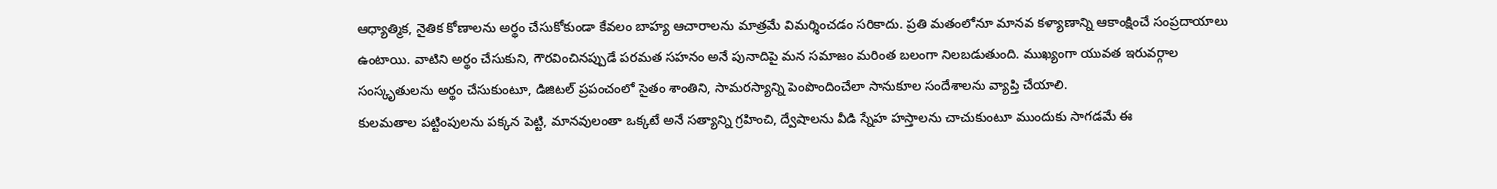ఆధ్యాత్మిక, నైతిక కోణాలను అర్థం చేసుకోకుండా కేవలం బాహ్య ఆచారాలను మాత్రమే విమర్శించడం సరికాదు. ప్రతి మతంలోనూ మానవ కళ్యాణాన్ని ఆకాంక్షించే సంప్రదాయాలు ఉంటాయి. వాటిని అర్థం చేసుకుని, గౌరవించినప్పుడే పరమత సహనం అనే పునాదిపై మన సమాజం మరింత బలంగా నిలబడుతుంది. ముఖ్యంగా యువత ఇరువర్గాల సంస్కృతులను అర్థం చేసుకుంటూ, డిజిటల్ ప్రపంచంలో సైతం శాంతిని, సామరస్యాన్ని పెంపొందించేలా సానుకూల సందేశాలను వ్యాప్తి చేయాలి.
కులమతాల పట్టింపులను పక్కన పెట్టి, మానవులంతా ఒక్కటే అనే సత్యాన్ని గ్రహించి, ద్వేషాలను వీడి స్నేహ హస్తాలను చాచుకుంటూ ముందుకు సాగడమే ఈ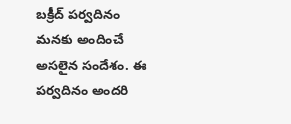బక్రీద్ పర్వదినం మనకు అందించే అసలైన సందేశం. ఈ పర్వదినం అందరి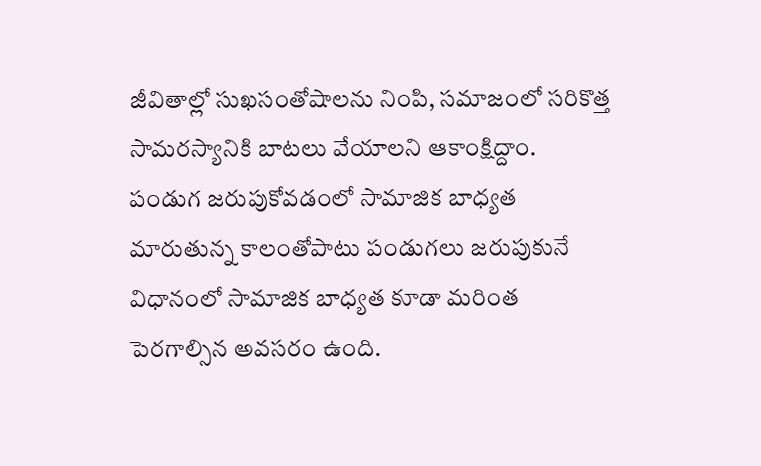జీవితాల్లో సుఖసంతోషాలను నింపి, సమాజంలో సరికొత్త సామరస్యానికి బాటలు వేయాలని ఆకాంక్షిద్దాం.
పండుగ జరుపుకోవడంలో సామాజిక బాధ్యత
మారుతున్న కాలంతోపాటు పండుగలు జరుపుకునే విధానంలో సామాజిక బాధ్యత కూడా మరింత పెరగాల్సిన అవసరం ఉంది.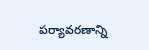పర్యావరణాన్ని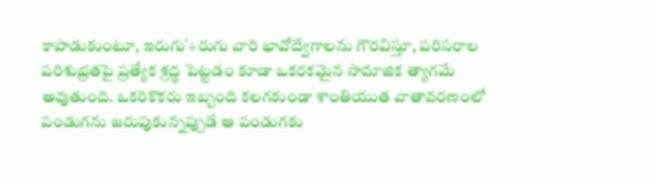కాపాడుకుంటూ, ఇరుగు΄÷రుగు వారి భావోద్వేగాలను గౌరవిస్తూ, పరిసరాల పరిశుభ్రతపై ప్రత్యేక శ్రద్ధ పెట్టడం కూడా ఒకరకమైన సామాజిక త్యాగమే అవుతుంది. ఒకరికొకరు ఇబ్బంది కలగకుండా శాంతియుత వాతావరణంలో పండుగను జరుపుకున్నప్పుడే ఆ పండుగకు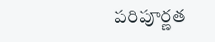పరిపూర్ణత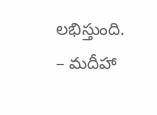లభిస్తుంది.
– మదీహా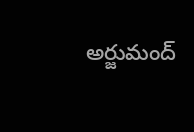అర్జుమంద్